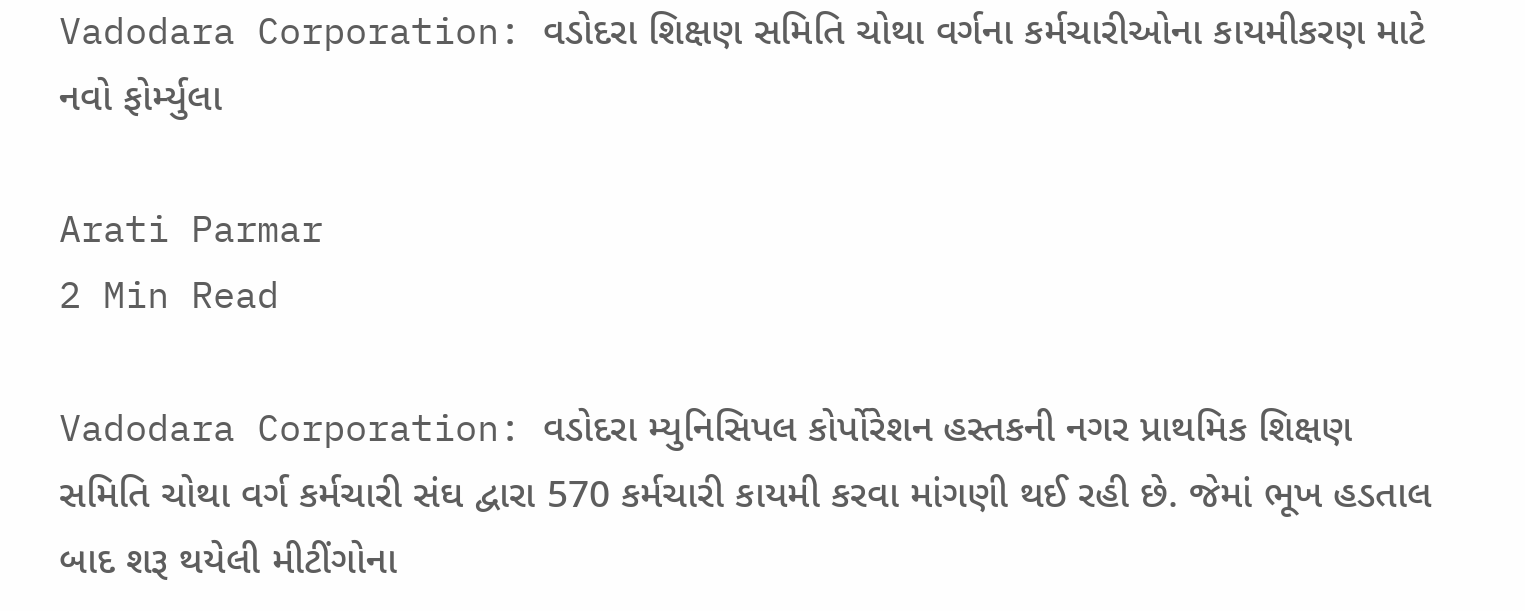Vadodara Corporation: વડોદરા શિક્ષણ સમિતિ ચોથા વર્ગના કર્મચારીઓના કાયમીકરણ માટે નવો ફોર્મ્યુલા

Arati Parmar
2 Min Read

Vadodara Corporation: વડોદરા મ્યુનિસિપલ કોર્પોરેશન હસ્તકની નગર પ્રાથમિક શિક્ષણ સમિતિ ચોથા વર્ગ કર્મચારી સંઘ દ્વારા 570 કર્મચારી કાયમી કરવા માંગણી થઈ રહી છે. જેમાં ભૂખ હડતાલ બાદ શરૂ થયેલી મીટીંગોના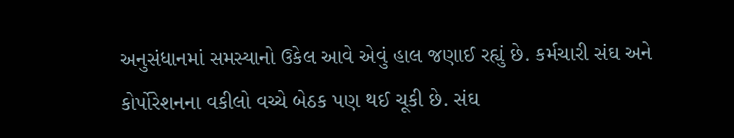અનુસંધાનમાં સમસ્યાનો ઉકેલ આવે એવું હાલ જણાઈ રહ્યું છે. કર્મચારી સંઘ અને કોર્પોરેશનના વકીલો વચ્ચે બેઠક પણ થઈ ચૂકી છે. સંઘ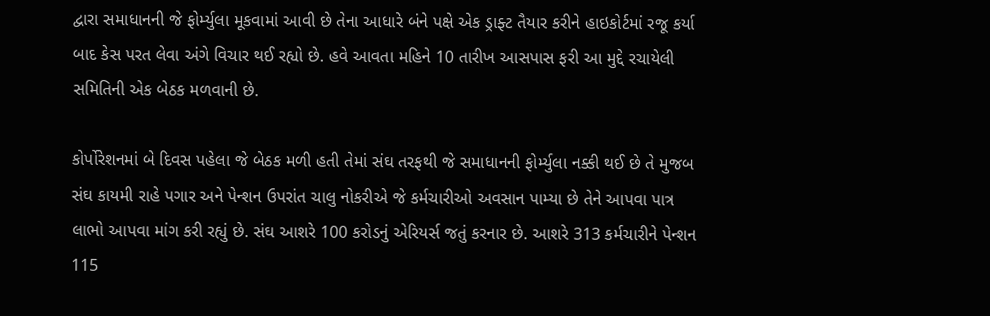દ્વારા સમાધાનની જે ફોર્મ્યુલા મૂકવામાં આવી છે તેના આધારે બંને પક્ષે એક ડ્રાફ્ટ તૈયાર કરીને હાઇકોર્ટમાં રજૂ કર્યા બાદ કેસ પરત લેવા અંગે વિચાર થઈ રહ્યો છે. હવે આવતા મહિને 10 તારીખ આસપાસ ફરી આ મુદ્દે રચાયેલી સમિતિની એક બેઠક મળવાની છે.

કોર્પોરેશનમાં બે દિવસ પહેલા જે બેઠક મળી હતી તેમાં સંઘ તરફથી જે સમાધાનની ફોર્મ્યુલા નક્કી થઈ છે તે મુજબ સંઘ કાયમી રાહે પગાર અને પેન્શન ઉપરાંત ચાલુ નોકરીએ જે કર્મચારીઓ અવસાન પામ્યા છે તેને આપવા પાત્ર લાભો આપવા માંગ કરી રહ્યું છે. સંઘ આશરે 100 કરોડનું એરિયર્સ જતું કરનાર છે. આશરે 313 કર્મચારીને પેન્શન 115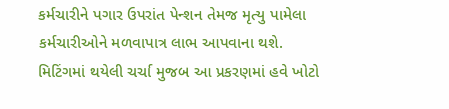કર્મચારીને પગાર ઉપરાંત પેન્શન તેમજ મૃત્યુ પામેલા કર્મચારીઓને મળવાપાત્ર લાભ આપવાના થશે. મિટિંગમાં થયેલી ચર્ચા મુજબ આ પ્રકરણમાં હવે ખોટો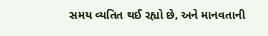સમય વ્યતિત થઈ રહ્યો છે, અને માનવતાની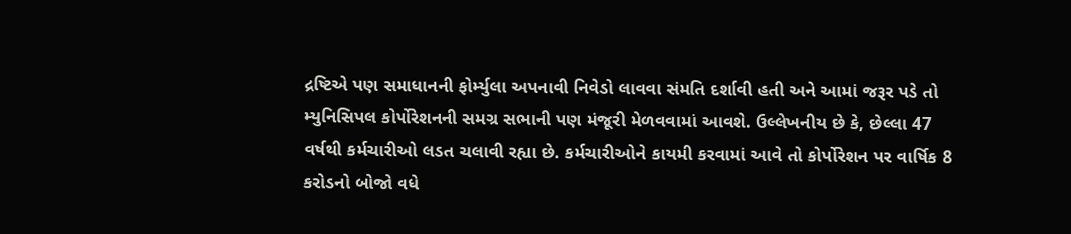દ્રષ્ટિએ પણ સમાધાનની ફોર્મ્યુલા અપનાવી નિવેડો લાવવા સંમતિ દર્શાવી હતી અને આમાં જરૂર પડે તો મ્યુનિસિપલ કોર્પોરેશનની સમગ્ર સભાની પણ મંજૂરી મેળવવામાં આવશે. ઉલ્લેખનીય છે કે, છેલ્લા 47 વર્ષથી કર્મચારીઓ લડત ચલાવી રહ્યા છે. કર્મચારીઓને કાયમી કરવામાં આવે તો કોર્પોરેશન પર વાર્ષિક 8 કરોડનો બોજો વધે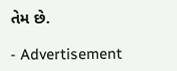તેમ છે.

- Advertisement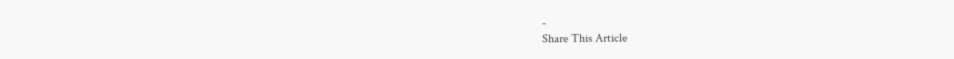-
Share This Article